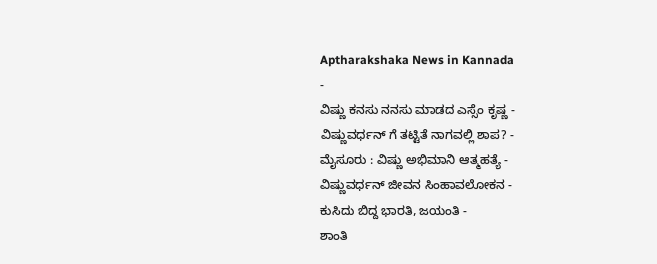Aptharakshaka News in Kannada
-
ವಿಷ್ಣು ಕನಸು ನನಸು ಮಾಡದ ಎಸ್ಸೆಂ ಕೃಷ್ಣ -
ವಿಷ್ಣುವರ್ಧನ್ ಗೆ ತಟ್ಟಿತೆ ನಾಗವಲ್ಲಿ ಶಾಪ? -
ಮೈಸೂರು : ವಿಷ್ಣು ಅಭಿಮಾನಿ ಆತ್ಮಹತ್ಯೆ -
ವಿಷ್ಣುವರ್ಧನ್ ಜೀವನ ಸಿಂಹಾವಲೋಕನ -
ಕುಸಿದು ಬಿದ್ದ ಭಾರತಿ, ಜಯಂತಿ -
ಶಾಂತಿ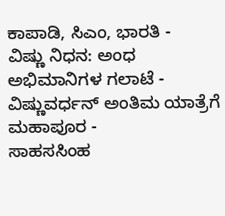ಕಾಪಾಡಿ, ಸಿಎಂ, ಭಾರತಿ -
ವಿಷ್ಣು ನಿಧನ: ಅಂಧ ಅಭಿಮಾನಿಗಳ ಗಲಾಟೆ -
ವಿಷ್ಣುವರ್ಧನ್ ಅಂತಿಮ ಯಾತ್ರೆಗೆ ಮಹಾಪೂರ -
ಸಾಹಸಸಿಂಹ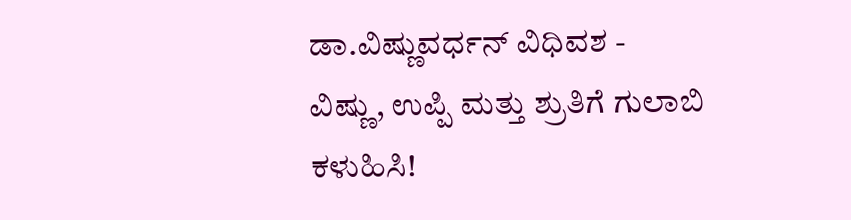ಡಾ.ವಿಷ್ಣುವರ್ಧನ್ ವಿಧಿವಶ -
ವಿಷ್ಣು, ಉಪ್ಪಿ ಮತ್ತು ಶ್ರುತಿಗೆ ಗುಲಾಬಿ ಕಳುಹಿಸಿ!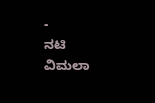-
ನಟಿ ವಿಮಲಾ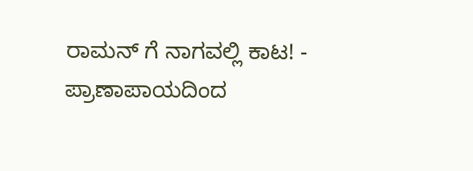ರಾಮನ್ ಗೆ ನಾಗವಲ್ಲಿ ಕಾಟ! -
ಪ್ರಾಣಾಪಾಯದಿಂದ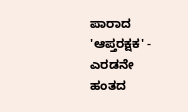ಪಾರಾದ 'ಆಪ್ತರಕ್ಷಕ' -
ಎರಡನೇ ಹಂತದ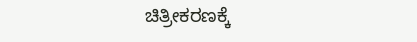ಚಿತ್ರೀಕರಣಕ್ಕೆ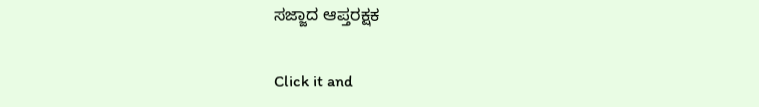ಸಜ್ಜಾದ ಆಪ್ತರಕ್ಷಕ


Click it and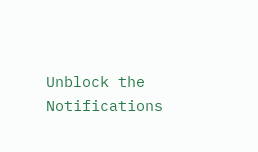Unblock the Notifications